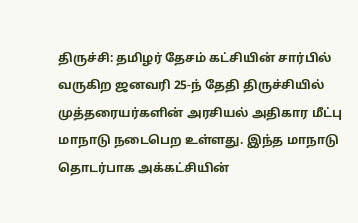திருச்சி: தமிழர் தேசம் கட்சியின் சார்பில் வருகிற ஜனவரி 25-ந் தேதி திருச்சியில் முத்தரையர்களின் அரசியல் அதிகார மீட்பு மாநாடு நடைபெற உள்ளது. இந்த மாநாடு தொடர்பாக அக்கட்சியின்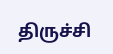திருச்சி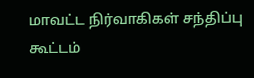மாவட்ட நிர்வாகிகள் சந்திப்பு கூட்டம்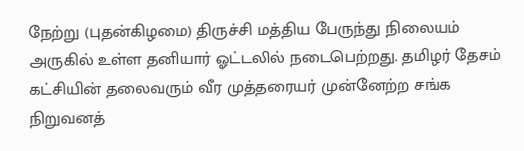நேற்று (புதன்கிழமை) திருச்சி மத்திய பேருந்து நிலையம் அருகில் உள்ள தனியார் ஓட்டலில் நடைபெற்றது. தமிழர் தேசம் கட்சியின் தலைவரும் வீர முத்தரையர் முன்னேற்ற சங்க நிறுவனத்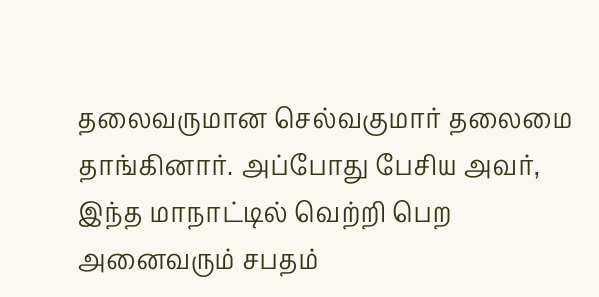தலைவருமான செல்வகுமார் தலைமை தாங்கினார். அப்போது பேசிய அவர், இந்த மாநாட்டில் வெற்றி பெற அனைவரும் சபதம்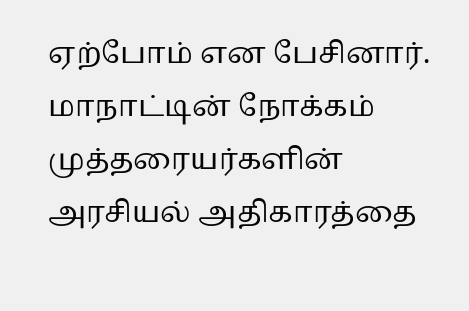ஏற்போம் என பேசினார். மாநாட்டின் நோக்கம் முத்தரையர்களின் அரசியல் அதிகாரத்தை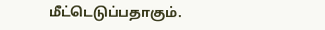மீட்டெடுப்பதாகும்.